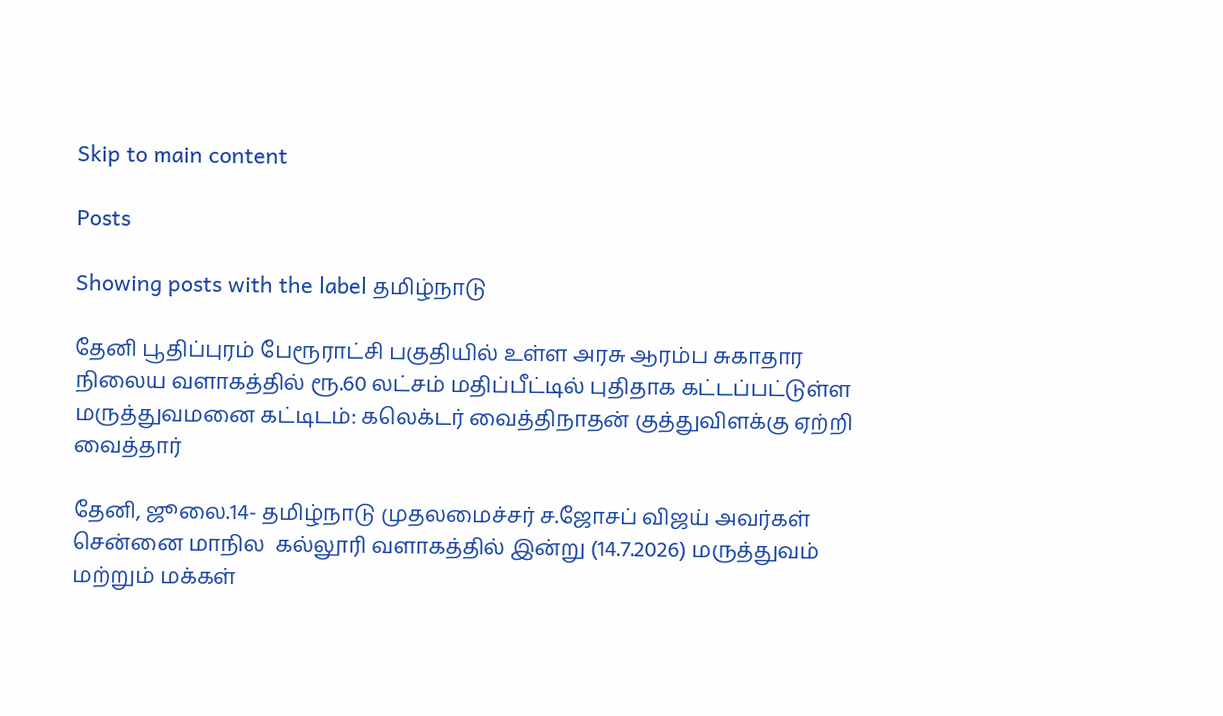Skip to main content

Posts

Showing posts with the label தமிழ்நாடு

தேனி பூதிப்புரம் பேரூராட்சி பகுதியில் உள்ள அரசு ஆரம்ப சுகாதார நிலைய வளாகத்தில் ரூ.60 லட்சம் மதிப்பீட்டில் புதிதாக கட்டப்பட்டுள்ள மருத்துவமனை கட்டிடம்: கலெக்டர் வைத்திநாதன் குத்துவிளக்கு ஏற்றி வைத்தார்

தேனி, ஜூலை.14- தமிழ்நாடு முதலமைச்சர் ச.ஜோசப் விஜய் அவர்கள் சென்னை மாநில  கல்லூரி வளாகத்தில் இன்று (14.7.2026) மருத்துவம் மற்றும் மக்கள்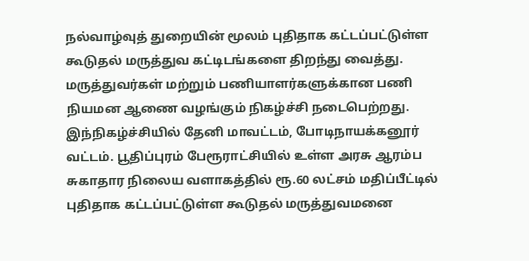நல்வாழ்வுத் துறையின் மூலம் புதிதாக கட்டப்பட்டுள்ள கூடுதல் மருத்துவ கட்டிடங்களை திறந்து வைத்து. மருத்துவர்கள் மற்றும் பணியாளர்களுக்கான பணி நியமன ஆணை வழங்கும் நிகழ்ச்சி நடைபெற்றது. இந்நிகழ்ச்சியில் தேனி மாவட்டம், போடிநாயக்கனூர் வட்டம். பூதிப்புரம் பேரூராட்சியில் உள்ள அரசு ஆரம்ப சுகாதார நிலைய வளாகத்தில் ரூ.60 லட்சம் மதிப்பீட்டில் புதிதாக கட்டப்பட்டுள்ள கூடுதல் மருத்துவமனை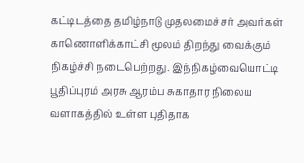கட்டிடத்தை தமிழ்நாடு முதலமைச்சர் அவர்கள் காணொளிக்காட்சி மூலம் திறந்து வைக்கும் நிகழ்ச்சி நடைபெற்றது. இந்நிகழ்வையொட்டி பூதிப்புரம் அரசு ஆரம்ப சுகாதார நிலைய வளாகத்தில் உள்ள புதிதாக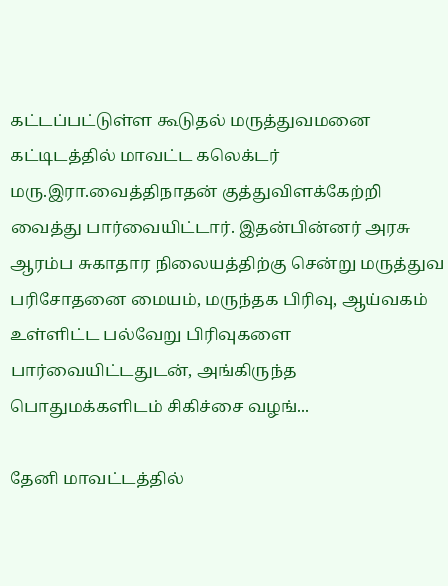கட்டப்பட்டுள்ள கூடுதல் மருத்துவமனை கட்டிடத்தில் மாவட்ட கலெக்டர் மரு.இரா.வைத்திநாதன் குத்துவிளக்கேற்றி வைத்து பார்வையிட்டார். இதன்பின்னர் அரசு ஆரம்ப சுகாதார நிலையத்திற்கு சென்று மருத்துவ பரிசோதனை மையம், மருந்தக பிரிவு, ஆய்வகம் உள்ளிட்ட பல்வேறு பிரிவுகளை பார்வையிட்டதுடன், அங்கிருந்த பொதுமக்களிடம் சிகிச்சை வழங்...

தேனி மாவட்டத்தில்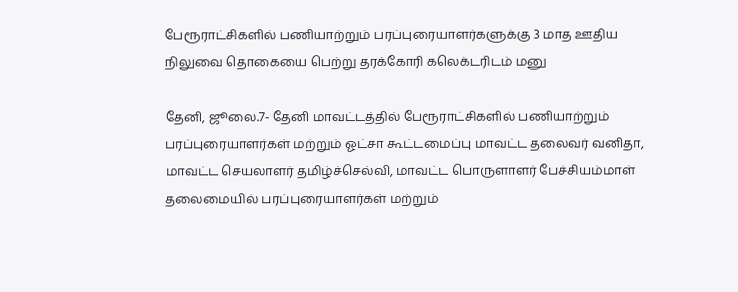பேரூராட்சிகளில் பணியாற்றும் பரப்புரையாளர்களுக்கு 3 மாத ஊதிய நிலுவை தொகையை பெற்று தரக்கோரி கலெக்டரிடம் மனு

தேனி, ஜூலை.7- தேனி மாவட்டத்தில் பேரூராட்சிகளில் பணியாற்றும் பரப்புரையாளர்கள் மற்றும் ஓட்சா கூட்டமைப்பு மாவட்ட தலைவர் வனிதா, மாவட்ட செயலாளர் தமிழ்ச்செல்வி, மாவட்ட பொருளாளர் பேச்சியம்மாள் தலைமையில் பரப்புரையாளர்கள் மற்றும்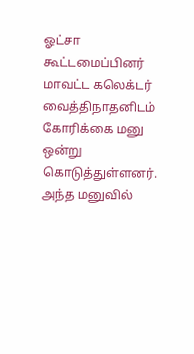ஓட்சா கூட்டமைப்பினர் மாவட்ட கலெக்டர் வைத்திநாதனிடம் கோரிக்கை மனு ஒன்று கொடுத்துள்ளனர். அந்த மனுவில்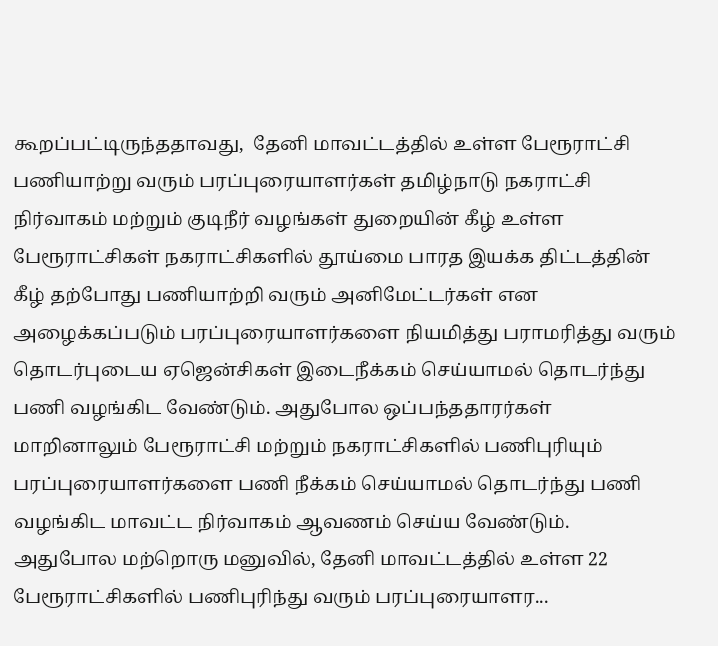கூறப்பட்டிருந்ததாவது,  தேனி மாவட்டத்தில் உள்ள பேரூராட்சி பணியாற்று வரும் பரப்புரையாளர்கள் தமிழ்நாடு நகராட்சி நிர்வாகம் மற்றும் குடிநீர் வழங்கள் துறையின் கீழ் உள்ள பேரூராட்சிகள் நகராட்சிகளில் தூய்மை பாரத இயக்க திட்டத்தின் கீழ் தற்போது பணியாற்றி வரும் அனிமேட்டர்கள் என அழைக்கப்படும் பரப்புரையாளர்களை நியமித்து பராமரித்து வரும் தொடர்புடைய ஏஜென்சிகள் இடைநீக்கம் செய்யாமல் தொடர்ந்து பணி வழங்கிட வேண்டும். அதுபோல ஒப்பந்ததாரர்கள் மாறினாலும் பேரூராட்சி மற்றும் நகராட்சிகளில் பணிபுரியும் பரப்புரையாளர்களை பணி நீக்கம் செய்யாமல் தொடர்ந்து பணி வழங்கிட மாவட்ட நிர்வாகம் ஆவணம் செய்ய வேண்டும். அதுபோல மற்றொரு மனுவில், தேனி மாவட்டத்தில் உள்ள 22 பேரூராட்சிகளில் பணிபுரிந்து வரும் பரப்புரையாளர...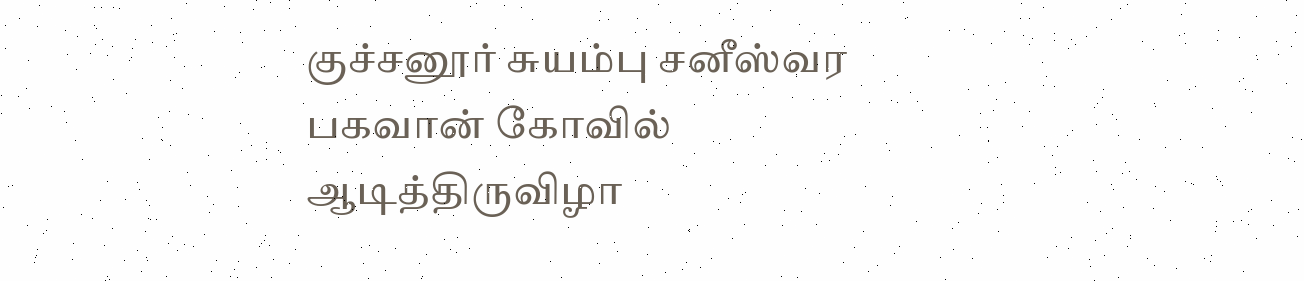குச்சனூர் சுயம்பு சனீஸ்வர பகவான் கோவில் ஆடித்திருவிழா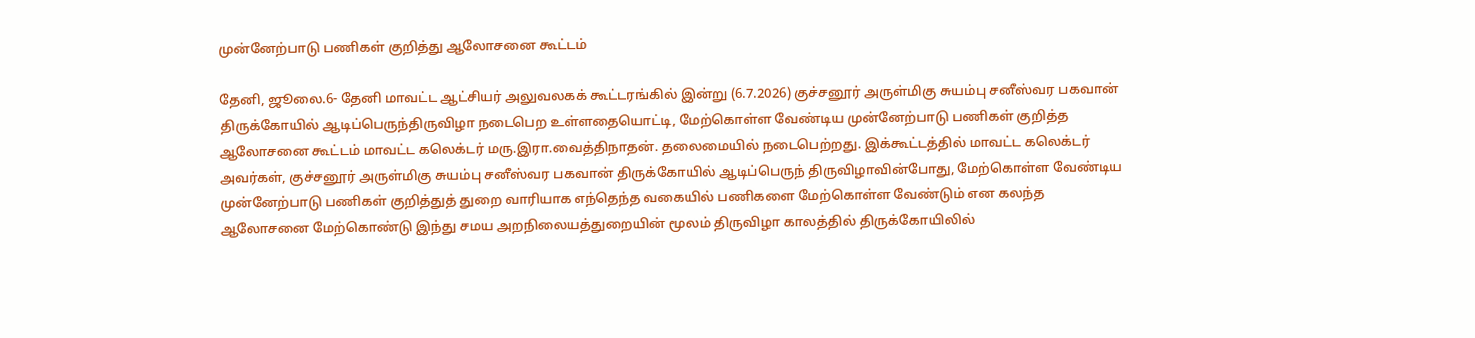முன்னேற்பாடு பணிகள் குறித்து ஆலோசனை கூட்டம்

தேனி, ஜூலை.6- தேனி மாவட்ட ஆட்சியர் அலுவலகக் கூட்டரங்கில் இன்று (6.7.2026) குச்சனூர் அருள்மிகு சுயம்பு சனீஸ்வர பகவான் திருக்கோயில் ஆடிப்பெருந்திருவிழா நடைபெற உள்ளதையொட்டி, மேற்கொள்ள வேண்டிய முன்னேற்பாடு பணிகள் குறித்த ஆலோசனை கூட்டம் மாவட்ட கலெக்டர் மரு.இரா.வைத்திநாதன். தலைமையில் நடைபெற்றது. இக்கூட்டத்தில் மாவட்ட கலெக்டர் அவர்கள், குச்சனூர் அருள்மிகு சுயம்பு சனீஸ்வர பகவான் திருக்கோயில் ஆடிப்பெருந் திருவிழாவின்போது, மேற்கொள்ள வேண்டிய முன்னேற்பாடு பணிகள் குறித்துத் துறை வாரியாக எந்தெந்த வகையில் பணிகளை மேற்கொள்ள வேண்டும் என கலந்த ஆலோசனை மேற்கொண்டு இந்து சமய அறநிலையத்துறையின் மூலம் திருவிழா காலத்தில் திருக்கோயிலில்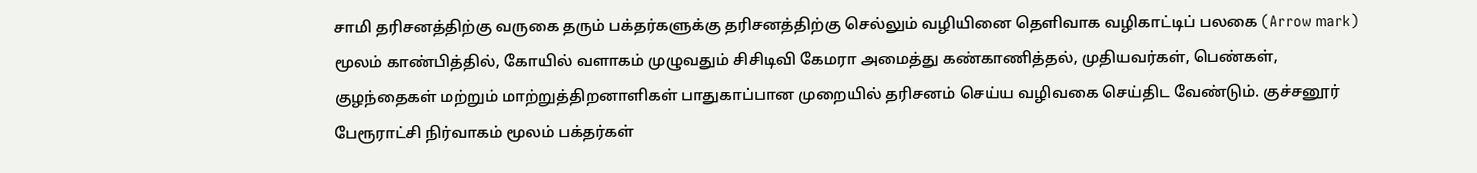சாமி தரிசனத்திற்கு வருகை தரும் பக்தர்களுக்கு தரிசனத்திற்கு செல்லும் வழியினை தெளிவாக வழிகாட்டிப் பலகை (Arrow mark) மூலம் காண்பித்தில், கோயில் வளாகம் முழுவதும் சிசிடிவி கேமரா அமைத்து கண்காணித்தல், முதியவர்கள், பெண்கள், குழந்தைகள் மற்றும் மாற்றுத்திறனாளிகள் பாதுகாப்பான முறையில் தரிசனம் செய்ய வழிவகை செய்திட வேண்டும். குச்சனூர் பேரூராட்சி நிர்வாகம் மூலம் பக்தர்கள்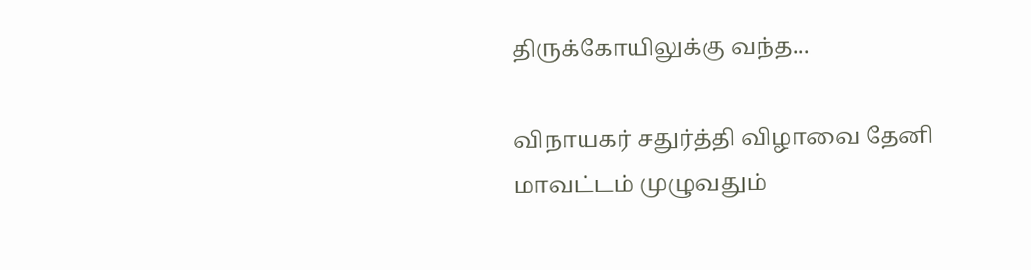திருக்கோயிலுக்கு வந்த...

விநாயகர் சதுர்த்தி விழாவை தேனி மாவட்டம் முழுவதும்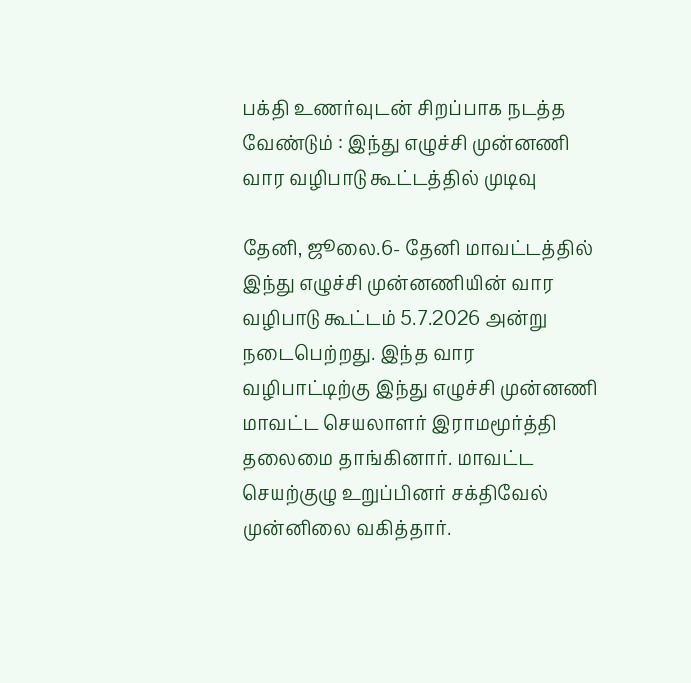பக்தி உணர்வுடன் சிறப்பாக நடத்த வேண்டும் : இந்து எழுச்சி முன்னணி வார வழிபாடு கூட்டத்தில் முடிவு

தேனி, ஜூலை.6- தேனி மாவட்டத்தில் இந்து எழுச்சி முன்னணியின் வார வழிபாடு கூட்டம் 5.7.2026 அன்று நடைபெற்றது. இந்த வார வழிபாட்டிற்கு இந்து எழுச்சி முன்னணி மாவட்ட செயலாளர் இராமமூர்த்தி தலைமை தாங்கினார். மாவட்ட செயற்குழு உறுப்பினர் சக்திவேல் முன்னிலை வகித்தார்.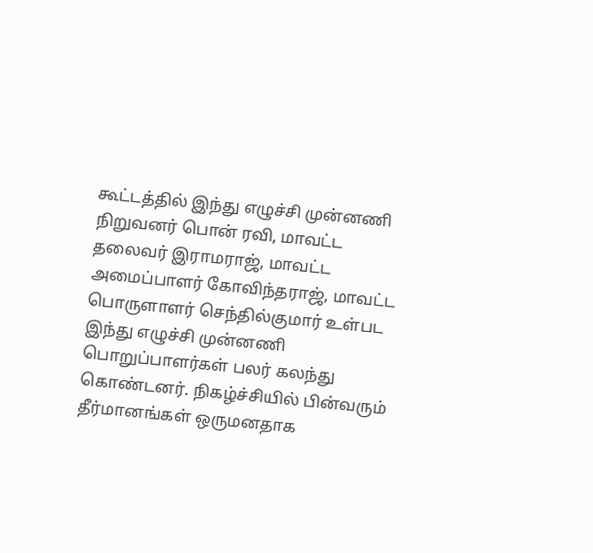கூட்டத்தில் இந்து எழுச்சி முன்னணி நிறுவனர் பொன் ரவி, மாவட்ட தலைவர் இராமராஜ், மாவட்ட அமைப்பாளர் கோவிந்தராஜ், மாவட்ட பொருளாளர் செந்தில்குமார் உள்பட இந்து எழுச்சி முன்னணி பொறுப்பாளர்கள் பலர் கலந்து கொண்டனர். நிகழ்ச்சியில் பின்வரும் தீர்மானங்கள் ஒருமனதாக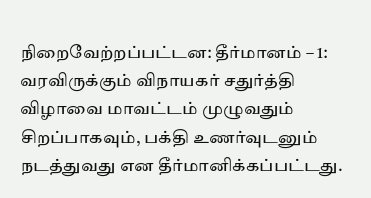நிறைவேற்றப்பட்டன: தீர்மானம் – 1: வரவிருக்கும் விநாயகர் சதுர்த்தி விழாவை மாவட்டம் முழுவதும் சிறப்பாகவும், பக்தி உணர்வுடனும் நடத்துவது என தீர்மானிக்கப்பட்டது.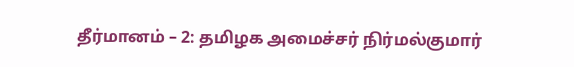தீர்மானம் – 2: தமிழக அமைச்சர் நிர்மல்குமார்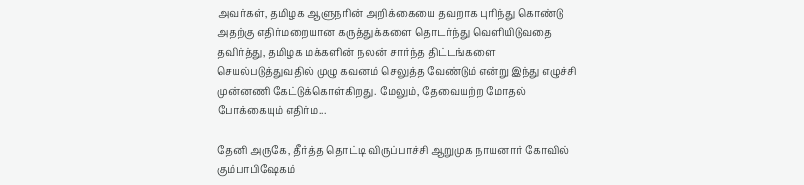அவர்கள், தமிழக ஆளுநரின் அறிக்கையை தவறாக புரிந்து கொண்டு அதற்கு எதிர்மறையான கருத்துக்களை தொடர்ந்து வெளியிடுவதை தவிர்த்து, தமிழக மக்களின் நலன் சார்ந்த திட்டங்களை செயல்படுத்துவதில் முழு கவனம் செலுத்த வேண்டும் என்று இந்து எழுச்சி முன்னணி கேட்டுக்கொள்கிறது. மேலும், தேவையற்ற மோதல் போக்கையும் எதிர்ம...

தேனி அருகே, தீர்த்த தொட்டி விருப்பாச்சி ஆறுமுக நாயனார் கோவில் கும்பாபிஷேகம்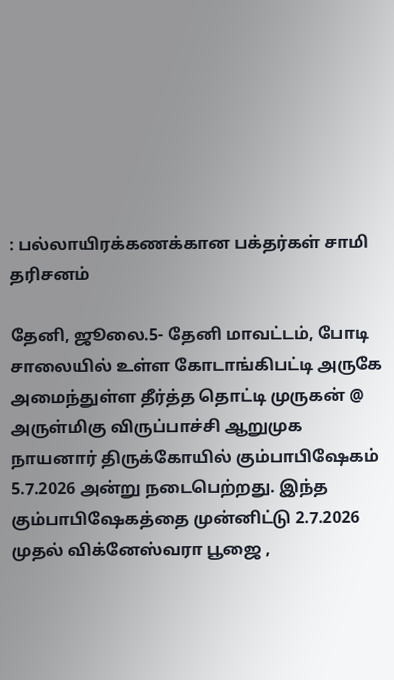: பல்லாயிரக்கணக்கான பக்தர்கள் சாமி தரிசனம்

தேனி, ஜூலை.5- தேனி மாவட்டம், போடி சாலையில் உள்ள கோடாங்கிபட்டி அருகே அமைந்துள்ள தீர்த்த தொட்டி முருகன் @ அருள்மிகு விருப்பாச்சி ஆறுமுக நாயனார் திருக்கோயில் கும்பாபிஷேகம் 5.7.2026 அன்று நடைபெற்றது. இந்த கும்பாபிஷேகத்தை முன்னிட்டு 2.7.2026 முதல் விக்னேஸ்வரா பூஜை ,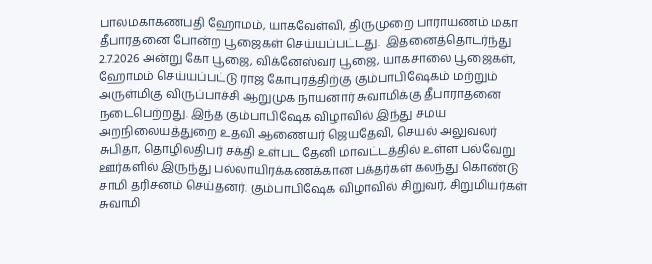பாலமகாகணபதி ஹோமம், யாகவேள்வி, திருமுறை பாராயணம் மகா தீபாரதனை போன்ற பூஜைகள் செய்யப்பட்டது.  இதனைத்தொடர்ந்து 2.7.2026 அன்று கோ பூஜை, விக்னேஸ்வர பூஜை, யாகசாலை பூஜைகள், ஹோமம் செய்யப்பட்டு ராஜ கோபுரத்திற்கு கும்பாபிஷேகம் மற்றும் அருள்மிகு விருப்பாச்சி ஆறுமுக நாயனார் சுவாமிக்கு தீபாராதனை நடைபெற்றது. இந்த கும்பாபிஷேக விழாவில் இந்து சமய அறநிலையத்துறை உதவி ஆணையர் ஜெயதேவி, செயல் அலுவலர் சுபிதா, தொழிலதிபர் சக்தி உள்பட தேனி மாவட்டத்தில் உள்ள பல்வேறு ஊர்களில் இருந்து பல்லாயிரக்கணக்கான பக்தர்கள் கலந்து கொண்டு சாமி தரிசனம் செய்தனர். கும்பாபிஷேக விழாவில் சிறுவர், சிறுமியர்கள் சுவாமி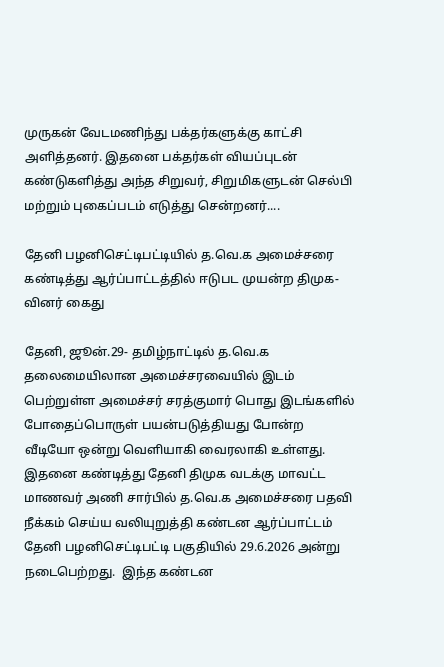முருகன் வேடமணிந்து பக்தர்களுக்கு காட்சி அளித்தனர். இதனை பக்தர்கள் வியப்புடன் கண்டுகளித்து அந்த சிறுவர், சிறுமிகளுடன் செல்பி மற்றும் புகைப்படம் எடுத்து சென்றனர்....

தேனி பழனிசெட்டிபட்டியில் த.வெ.க அமைச்சரை கண்டித்து ஆர்ப்பாட்டத்தில் ஈடுபட முயன்ற திமுக-வினர் கைது

தேனி, ஜூன்.29- தமிழ்நாட்டில் த.வெ.க தலைமையிலான அமைச்சரவையில் இடம் பெற்றுள்ள அமைச்சர் சரத்குமார் பொது இடங்களில் போதைப்பொருள் பயன்படுத்தியது போன்ற வீடியோ ஒன்று வெளியாகி வைரலாகி உள்ளது.  இதனை கண்டித்து தேனி திமுக வடக்கு மாவட்ட மாணவர் அணி சார்பில் த.வெ.க அமைச்சரை பதவி நீக்கம் செய்ய வலியுறுத்தி கண்டன ஆர்ப்பாட்டம் தேனி பழனிசெட்டிபட்டி பகுதியில் 29.6.2026 அன்று நடைபெற்றது.  இந்த கண்டன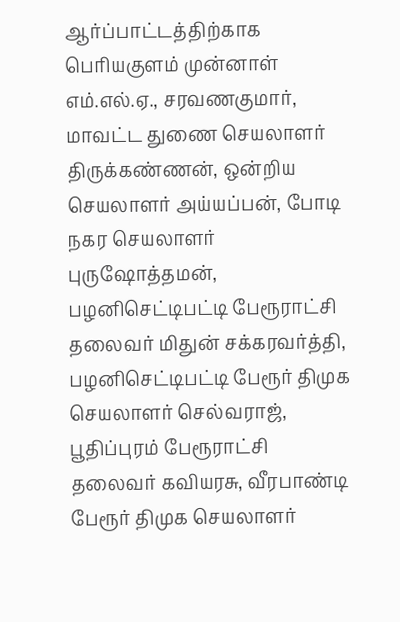ஆர்ப்பாட்டத்திற்காக பெரியகுளம் முன்னாள் எம்.எல்.ஏ., சரவணகுமார், மாவட்ட துணை செயலாளர் திருக்கண்ணன், ஒன்றிய செயலாளர் அய்யப்பன், போடி நகர செயலாளர் புருஷோத்தமன், பழனிசெட்டிபட்டி பேரூராட்சி தலைவர் மிதுன் சக்கரவர்த்தி, பழனிசெட்டிபட்டி பேரூர் திமுக செயலாளர் செல்வராஜ், பூதிப்புரம் பேரூராட்சி தலைவர் கவியரசு, வீரபாண்டி பேரூர் திமுக செயலாளர்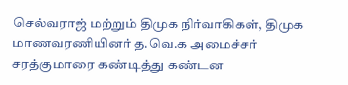செல்வராஜ் மற்றும் திமுக நிர்வாகிகள், திமுக மாணவரணியினர் த.வெ.க அமைச்சர் சரத்குமாரை கண்டித்து கண்டன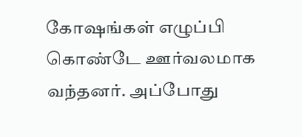கோஷங்கள் எழுப்பி கொண்டே ஊர்வலமாக வந்தனர். அப்போது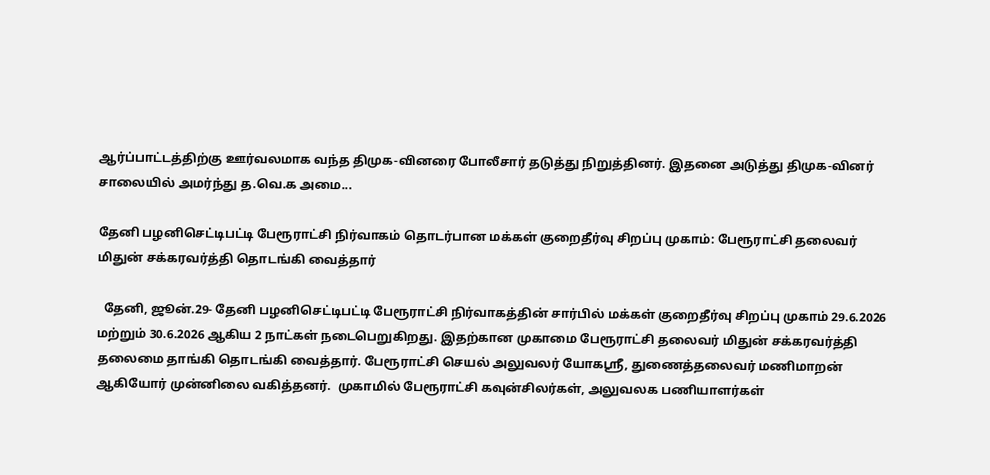ஆர்ப்பாட்டத்திற்கு ஊர்வலமாக வந்த திமுக-வினரை போலீசார் தடுத்து நிறுத்தினர். இதனை அடுத்து திமுக-வினர் சாலையில் அமர்ந்து த.வெ.க அமை...

தேனி பழனிசெட்டிபட்டி பேரூராட்சி நிர்வாகம் தொடர்பான மக்கள் குறைதீர்வு சிறப்பு முகாம்: பேரூராட்சி தலைவர் மிதுன் சக்கரவர்த்தி தொடங்கி வைத்தார்

  தேனி, ஜூன்.29- தேனி பழனிசெட்டிபட்டி பேரூராட்சி நிர்வாகத்தின் சார்பில் மக்கள் குறைதீர்வு சிறப்பு முகாம் 29.6.2026 மற்றும் 30.6.2026 ஆகிய 2 நாட்கள் நடைபெறுகிறது. இதற்கான முகாமை பேரூராட்சி தலைவர் மிதுன் சக்கரவர்த்தி தலைமை தாங்கி தொடங்கி வைத்தார். பேரூராட்சி செயல் அலுவலர் யோகஸ்ரீ, துணைத்தலைவர் மணிமாறன் ஆகியோர் முன்னிலை வகித்தனர்.  முகாமில் பேரூராட்சி கவுன்சிலர்கள், அலுவலக பணியாளர்கள்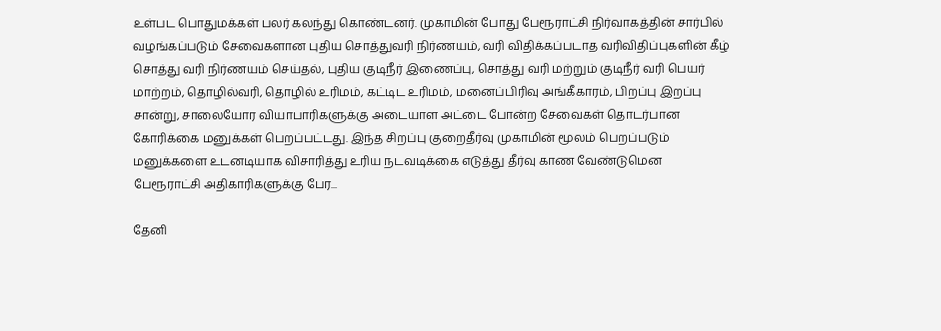உள்பட பொதுமக்கள் பலர் கலந்து கொண்டனர். முகாமின் போது பேரூராட்சி நிர்வாகத்தின் சார்பில் வழங்கப்படும் சேவைகளான புதிய சொத்துவரி நிர்ணயம், வரி விதிக்கப்படாத வரிவிதிப்புகளின் கீழ் சொத்து வரி நிர்ணயம் செய்தல், புதிய குடிநீர் இணைப்பு, சொத்து வரி மற்றும் குடிநீர் வரி பெயர் மாற்றம், தொழில்வரி, தொழில் உரிமம், கட்டிட உரிமம், மனைப்பிரிவு அங்கீகாரம், பிறப்பு இறப்பு சான்று, சாலையோர வியாபாரிகளுக்கு அடையாள அட்டை போன்ற சேவைகள் தொடர்பான கோரிக்கை மனுக்கள் பெறப்பட்டது. இந்த சிறப்பு குறைதீர்வு முகாமின் மூலம் பெறப்படும் மனுக்களை உடனடியாக விசாரித்து உரிய நடவடிக்கை எடுத்து தீர்வு காண வேண்டுமென பேரூராட்சி அதிகாரிகளுக்கு பேர...

தேனி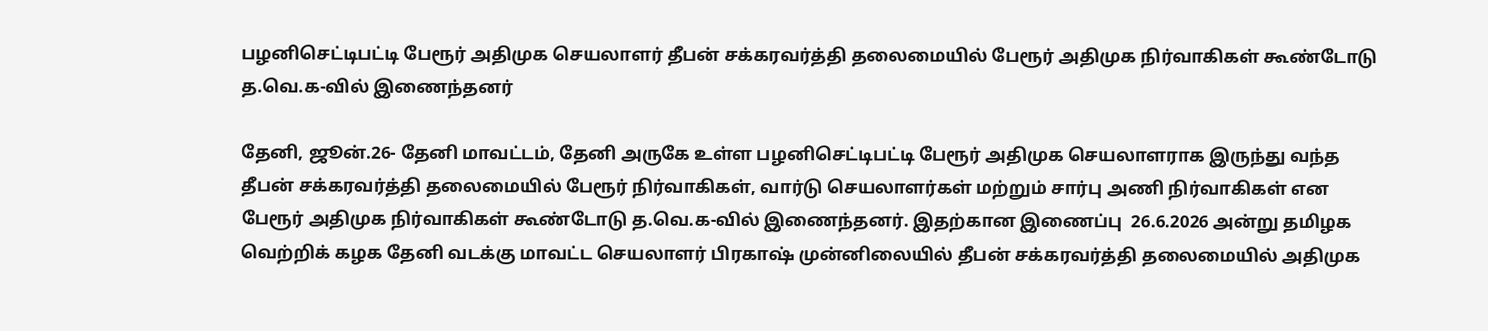பழனிசெட்டிபட்டி பேரூர் அதிமுக செயலாளர் தீபன் சக்கரவர்த்தி தலைமையில் பேரூர் அதிமுக நிர்வாகிகள் கூண்டோடு த.வெ‌.க-வில் இணைந்தனர்

தேனி, ஜூன்.26- தேனி மாவட்டம், தேனி அருகே உள்ள பழனிசெட்டிபட்டி பேரூர் அதிமுக செயலாளராக இருந்து வந்த தீபன் சக்கரவர்த்தி தலைமையில் பேரூர் நிர்வாகிகள், வார்டு செயலாளர்கள் மற்றும் சார்பு அணி நிர்வாகிகள் என பேரூர் அதிமுக நிர்வாகிகள் கூண்டோடு த.வெ.க-வில் இணைந்தனர். இதற்கான இணைப்பு  26.6.2026 அன்று தமிழக வெற்றிக் கழக தேனி வடக்கு மாவட்ட செயலாளர் பிரகாஷ் முன்னிலையில் தீபன் சக்கரவர்த்தி தலைமையில் அதிமுக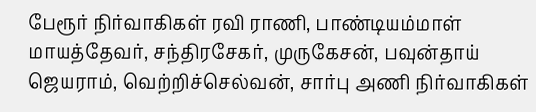பேரூர் நிர்வாகிகள் ரவி ராணி, பாண்டியம்மாள் மாயத்தேவர், சந்திரசேகர், முருகேசன், பவுன்தாய் ஜெயராம், வெற்றிச்செல்வன், சார்பு அணி நிர்வாகிகள்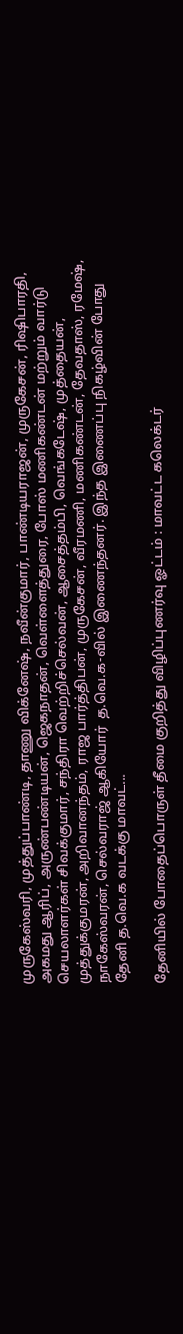முருகேஸ்வரி, முத்துப்பாண்டி, தாணு விக்னேஷ், நவீன்குமார், பாண்டியராஜன், முருகேசன், ரிஷிபாரதி, அகமது ஆரிப், அருண்பண்டியன், ஜெகநாதன், வெள்ளைத்துரை, போஸ் மணிகண்டன் மற்றும் வார்டு செயலாளர்கள் சிவக்குமார், சந்திரா வெற்றிச்செல்வன், ஆசைத்தம்பி, வெங்கடேஷ், முத்தையன், முத்துக்குமரன், அறிவானந்தம், ராஜ பார்த்திபன், முருகேசன், வீரமணி, மணிகண்டன், தேவதாஸ், ரமேஷ், நாகேஸ்வரன், செல்வராஜ் ஆகியோர்  த.வெ.க-வில் இணைந்தனர். இந்த இணைப்பு நிகழ்வின் போது தேனி த.வெ.க வடக்கு மாவட்...

தேனியில் போதைப்பொருள் தீமை குறித்து விழிப்புணர்வு ஓட்டம் : மாவட்ட கலெக்டர்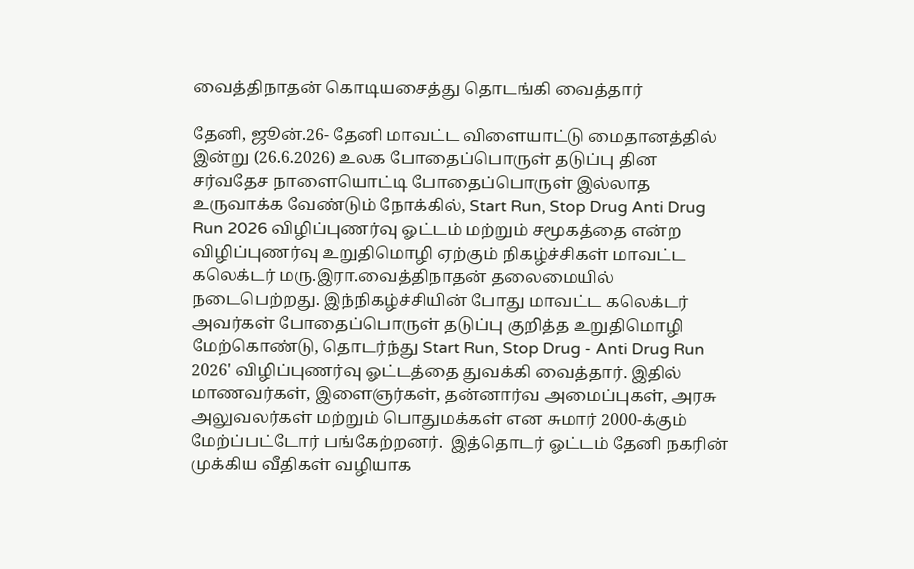வைத்திநாதன் கொடியசைத்து தொடங்கி வைத்தார்

தேனி, ஜூன்.26- தேனி மாவட்ட விளையாட்டு மைதானத்தில் இன்று (26.6.2026) உலக போதைப்பொருள் தடுப்பு தின சர்வதேச நாளையொட்டி போதைப்பொருள் இல்லாத உருவாக்க வேண்டும் நோக்கில், Start Run, Stop Drug Anti Drug Run 2026 விழிப்புணர்வு ஓட்டம் மற்றும் சமூகத்தை என்ற விழிப்புணர்வு உறுதிமொழி ஏற்கும் நிகழ்ச்சிகள் மாவட்ட கலெக்டர் மரு.இரா.வைத்திநாதன் தலைமையில் நடைபெற்றது. இந்நிகழ்ச்சியின் போது மாவட்ட கலெக்டர் அவர்கள் போதைப்பொருள் தடுப்பு குறித்த உறுதிமொழி மேற்கொண்டு, தொடர்ந்து Start Run, Stop Drug - Anti Drug Run 2026' விழிப்புணர்வு ஓட்டத்தை துவக்கி வைத்தார். இதில் மாணவர்கள், இளைஞர்கள், தன்னார்வ அமைப்புகள், அரசு அலுவலர்கள் மற்றும் பொதுமக்கள் என சுமார் 2000-க்கும் மேற்ப்பட்டோர் பங்கேற்றனர்.  இத்தொடர் ஓட்டம் தேனி நகரின் முக்கிய வீதிகள் வழியாக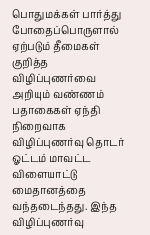பொதுமக்கள் பார்த்து போதைப்பொருளால் ஏற்படும் தீமைகள் குறித்த விழிப்புணர்வை அறியும் வண்ணம் பதாகைகள் ஏந்தி நிறைவாக விழிப்புணர்வு தொடர் ஓட்டம் மாவட்ட விளையாட்டு மைதானத்தை வந்தடைந்தது. இந்த விழிப்புணர்வு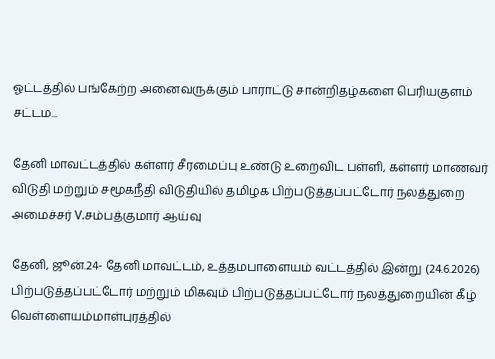ஓட்டத்தில் பங்கேற்ற அனைவருக்கும் பாராட்டு சான்றிதழ்களை பெரியகுளம் சட்டம...

தேனி மாவட்டத்தில் கள்ளர் சீரமைப்பு உண்டு உறைவிட பள்ளி, கள்ளர் மாணவர் விடுதி மற்றும் சமூகநீதி விடுதியில் தமிழக பிற்படுத்தப்பட்டோர் நலத்துறை அமைச்சர் V.சம்பத்குமார் ஆய்வு

தேனி, ஜூன்.24- தேனி மாவட்டம், உத்தமபாளையம் வட்டத்தில் இன்று (24.6.2026) பிற்படுத்தப்பட்டோர் மற்றும் மிகவும் பிற்படுத்தப்பட்டோர் நலத்துறையின் கீழ் வெள்ளையம்மாள்புரத்தில்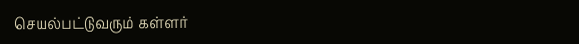செயல்பட்டுவரும் கள்ளர்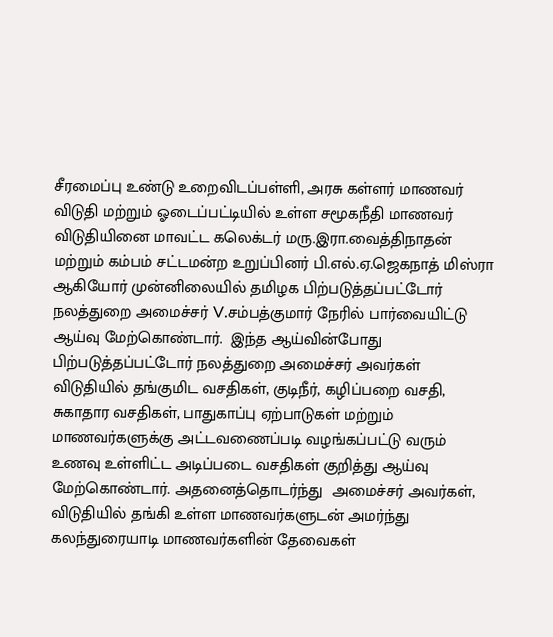சீரமைப்பு உண்டு உறைவிடப்பள்ளி, அரசு கள்ளர் மாணவர் விடுதி மற்றும் ஓடைப்பட்டியில் உள்ள சமூகநீதி மாணவர் விடுதியினை மாவட்ட கலெக்டர் மரு.இரா.வைத்திநாதன் மற்றும் கம்பம் சட்டமன்ற உறுப்பினர் பி.எல்.ஏ.ஜெகநாத் மிஸ்ரா ஆகியோர் முன்னிலையில் தமிழக பிற்படுத்தப்பட்டோர் நலத்துறை அமைச்சர் V.சம்பத்குமார் நேரில் பார்வையிட்டு ஆய்வு மேற்கொண்டார்.  இந்த ஆய்வின்போது பிற்படுத்தப்பட்டோர் நலத்துறை அமைச்சர் அவர்கள் விடுதியில் தங்குமிட வசதிகள், குடிநீர், கழிப்பறை வசதி, சுகாதார வசதிகள், பாதுகாப்பு ஏற்பாடுகள் மற்றும் மாணவர்களுக்கு அட்டவணைப்படி வழங்கப்பட்டு வரும் உணவு உள்ளிட்ட அடிப்படை வசதிகள் குறித்து ஆய்வு மேற்கொண்டார். அதனைத்தொடர்ந்து  அமைச்சர் அவர்கள், விடுதியில் தங்கி உள்ள மாணவர்களுடன் அமர்ந்து கலந்துரையாடி மாணவர்களின் தேவைகள்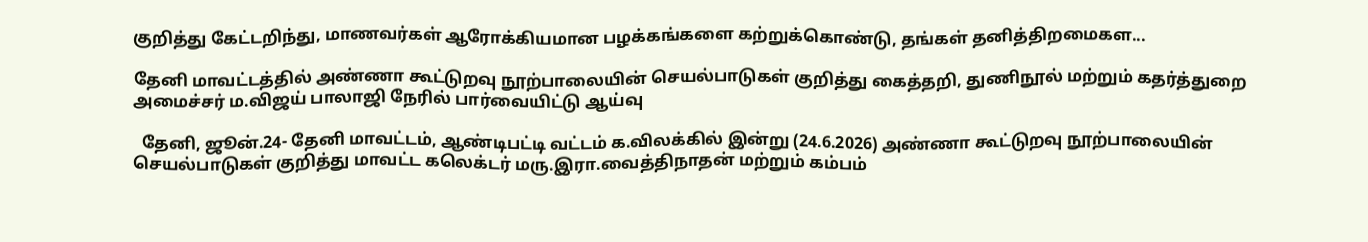குறித்து கேட்டறிந்து, மாணவர்கள் ஆரோக்கியமான பழக்கங்களை கற்றுக்கொண்டு, தங்கள் தனித்திறமைகள...

தேனி மாவட்டத்தில் அண்ணா கூட்டுறவு நூற்பாலையின் செயல்பாடுகள் குறித்து கைத்தறி, துணிநூல் மற்றும் கதர்த்துறை அமைச்சர் ம.விஜய் பாலாஜி நேரில் பார்வையிட்டு ஆய்வு

  தேனி, ஜூன்.24- தேனி மாவட்டம், ஆண்டிபட்டி வட்டம் க.விலக்கில் இன்று (24.6.2026) அண்ணா கூட்டுறவு நூற்பாலையின் செயல்பாடுகள் குறித்து மாவட்ட கலெக்டர் மரு.இரா.வைத்திநாதன் மற்றும் கம்பம்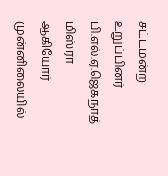சட்டமன்ற உறுப்பினர் பி.எல்.ஏ.ஜெகநாத் மிஸ்ரா ஆகியோர் முன்னிலையில்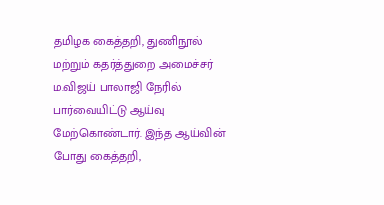தமிழக கைத்தறி, துணிநூல் மற்றும் கதர்த்துறை அமைச்சர் ம.விஜய் பாலாஜி நேரில் பார்வையிட்டு ஆய்வு மேற்கொண்டார். இந்த ஆய்வின் போது கைத்தறி,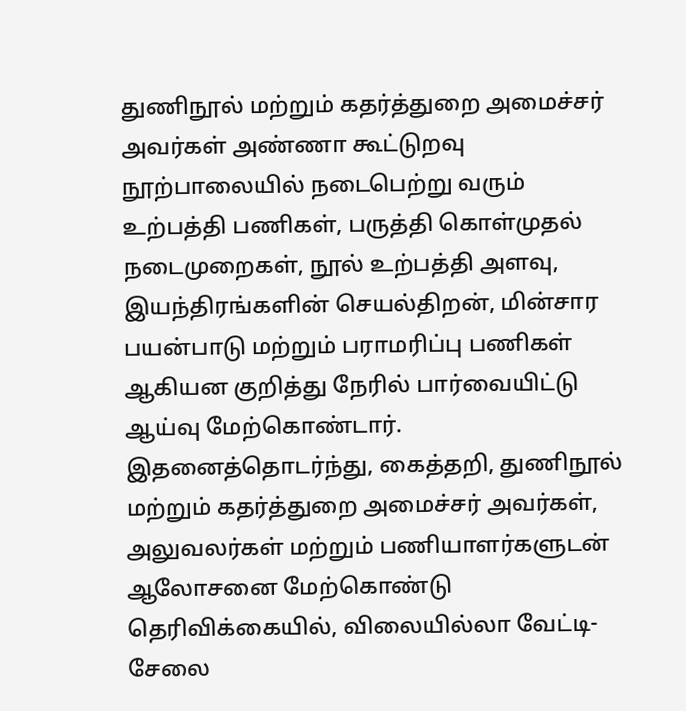துணிநூல் மற்றும் கதர்த்துறை அமைச்சர் அவர்கள் அண்ணா கூட்டுறவு நூற்பாலையில் நடைபெற்று வரும் உற்பத்தி பணிகள், பருத்தி கொள்முதல் நடைமுறைகள், நூல் உற்பத்தி அளவு, இயந்திரங்களின் செயல்திறன், மின்சார பயன்பாடு மற்றும் பராமரிப்பு பணிகள் ஆகியன குறித்து நேரில் பார்வையிட்டு ஆய்வு மேற்கொண்டார். இதனைத்தொடர்ந்து, கைத்தறி, துணிநூல் மற்றும் கதர்த்துறை அமைச்சர் அவர்கள், அலுவலர்கள் மற்றும் பணியாளர்களுடன் ஆலோசனை மேற்கொண்டு தெரிவிக்கையில், விலையில்லா வேட்டி-சேலை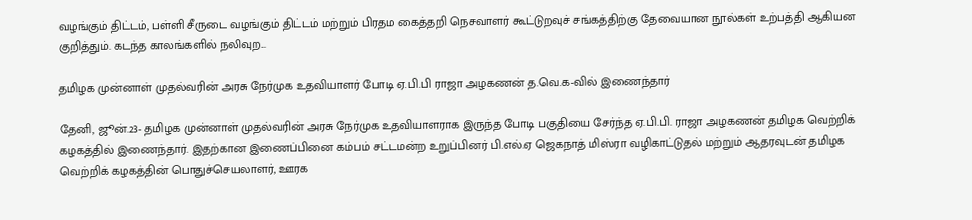வழங்கும் திட்டம், பள்ளி சீருடை வழங்கும் திட்டம் மற்றும் பிரதம கைத்தறி நெசவாளர் கூட்டுறவுச் சங்கத்திற்கு தேவையான நூல்கள் உற்பத்தி ஆகியன குறித்தும். கடந்த காலங்களில் நலிவுற...

தமிழக முன்னாள் முதல்வரின் அரசு நேர்முக உதவியாளர் போடி ஏ.பி.பி ராஜா அழகணன் த.வெ.க-வில் இணைந்தார்

தேனி, ஜூன்.23- தமிழக முன்னாள் முதல்வரின் அரசு நேர்முக உதவியாளராக இருந்த போடி பகுதியை சேர்ந்த ஏ.பி.பி. ராஜா அழகணன் தமிழக வெற்றிக் கழகத்தில் இணைந்தார். இதற்கான இணைப்பினை கம்பம் சட்டமன்ற உறுப்பினர் பி.எல்.ஏ ஜெகநாத் மிஸ்ரா வழிகாட்டுதல் மற்றும் ஆதரவுடன் தமிழக வெற்றிக் கழகத்தின் பொதுச்செயலாளர், ஊரக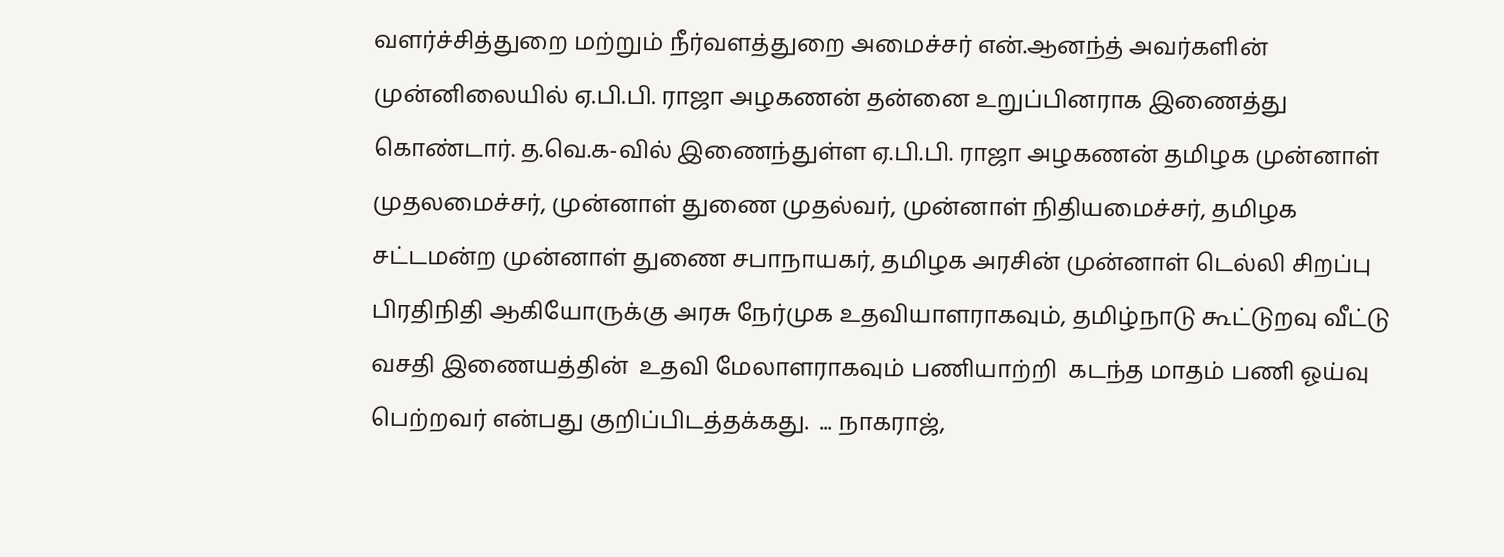வளர்ச்சித்துறை மற்றும் நீர்வளத்துறை அமைச்சர் என்.ஆனந்த் அவர்களின் முன்னிலையில் ஏ.பி.பி. ராஜா அழகணன் தன்னை உறுப்பினராக இணைத்து கொண்டார். த.வெ.க-வில் இணைந்துள்ள ஏ.பி.பி. ராஜா அழகணன் தமிழக முன்னாள் முதலமைச்சர், முன்னாள் துணை முதல்வர், முன்னாள் நிதியமைச்சர், தமிழக சட்டமன்ற முன்னாள் துணை சபாநாயகர், தமிழக அரசின் முன்னாள் டெல்லி சிறப்பு பிரதிநிதி ஆகியோருக்கு அரசு நேர்முக உதவியாளராகவும், தமிழ்நாடு கூட்டுறவு வீட்டு வசதி இணையத்தின்  உதவி மேலாளராகவும் பணியாற்றி  கடந்த மாதம் பணி ஓய்வு பெற்றவர் என்பது குறிப்பிடத்தக்கது.  ... நாகராஜ்,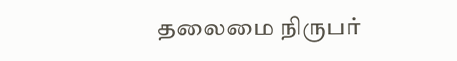தலைமை நிருபர்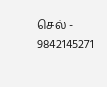செல் - 9842145271